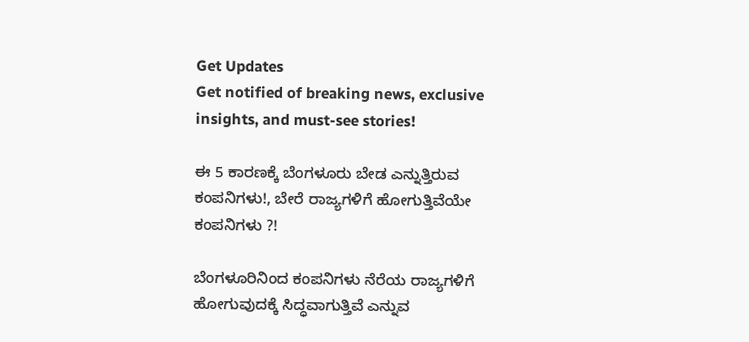Get Updates
Get notified of breaking news, exclusive insights, and must-see stories!

ಈ 5 ಕಾರಣಕ್ಕೆ ಬೆಂಗಳೂರು ಬೇಡ ಎನ್ನುತ್ತಿರುವ ಕಂಪನಿಗಳು!, ಬೇರೆ ರಾಜ್ಯಗಳಿಗೆ ಹೋಗುತ್ತಿವೆಯೇ ಕಂಪನಿಗಳು ?!

ಬೆಂಗಳೂರಿನಿಂದ ಕಂಪನಿಗಳು ನೆರೆಯ ರಾಜ್ಯಗಳಿಗೆ ಹೋಗುವುದಕ್ಕೆ ಸಿದ್ಧವಾಗುತ್ತಿವೆ ಎನ್ನುವ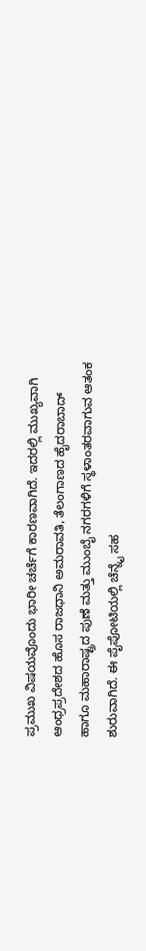ಪ್ರಮುಖ ವಿಷಯವೊಂದು ಭಾರೀ ಚರ್ಚೆಗೆ ಕಾರಣವಾಗಿದೆ. ಇದರಲ್ಲಿ ಮುಖ್ಯವಾಗಿ ಆಂಧ್ರಪ್ರದೇಶದ ಹೊಸ ರಾಜಧಾನಿ ಅಮರಾವತಿ, ತೆಲಂಗಾಣದ ಹೈದರಾಬಾದ್ ಹಾಗೂ ಮಹಾರಾಷ್ಟ್ರದ ಪುಣೆ ಮತ್ತು ಮುಂಬೈ ನಗರಗಳಿಗೆ ಸ್ಥಳಾಂತರವಾಗುವ ಆತಂಕ ಶುರುವಾಗಿದೆ. ಈ ಪೈಪೋಟಿಯಲ್ಲಿ ಚೆನ್ನೈ ಸಹ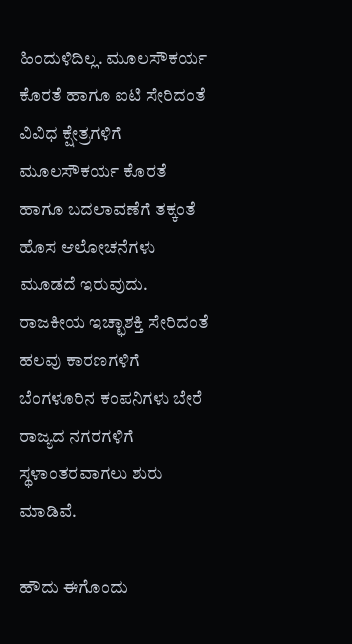ಹಿಂದುಳಿದಿಲ್ಲ. ಮೂಲಸೌಕರ್ಯ ಕೊರತೆ ಹಾಗೂ ಐಟಿ ಸೇರಿದಂತೆ ವಿವಿಧ ಕ್ಷೇತ್ರಗಳಿಗೆ ಮೂಲಸೌಕರ್ಯ ಕೊರತೆ ಹಾಗೂ ಬದಲಾವಣೆಗೆ ತಕ್ಕಂತೆ ಹೊಸ ಆಲೋಚನೆಗಳು ಮೂಡದೆ ಇರುವುದು. ರಾಜಕೀಯ ಇಚ್ಛಾಶಕ್ತಿ ಸೇರಿದಂತೆ ಹಲವು ಕಾರಣಗಳಿಗೆ ಬೆಂಗಳೂರಿನ ಕಂಪನಿಗಳು ಬೇರೆ ರಾಜ್ಯದ ನಗರಗಳಿಗೆ ಸ್ಥಳಾಂತರವಾಗಲು ಶುರು ಮಾಡಿವೆ.

ಹೌದು ಈಗೊಂದು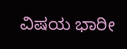ವಿಷಯ ಭಾರೀ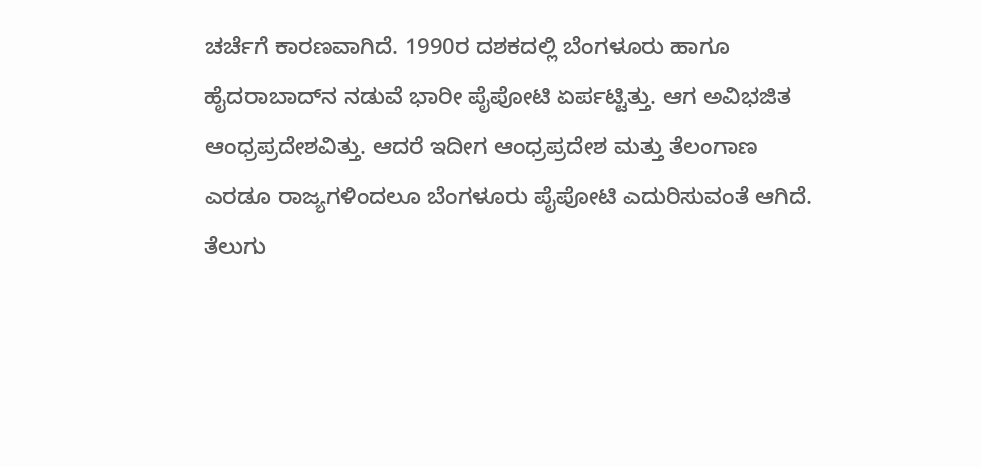ಚರ್ಚೆಗೆ ಕಾರಣವಾಗಿದೆ. 1990ರ ದಶಕದಲ್ಲಿ ಬೆಂಗಳೂರು ಹಾಗೂ ಹೈದರಾಬಾದ್‌ನ ನಡುವೆ ಭಾರೀ ಪೈಪೋಟಿ ಏರ್ಪಟ್ಟಿತ್ತು. ಆಗ ಅವಿಭಜಿತ ಆಂಧ್ರಪ್ರದೇಶವಿತ್ತು. ಆದರೆ ಇದೀಗ ಆಂಧ್ರಪ್ರದೇಶ ಮತ್ತು ತೆಲಂಗಾಣ ಎರಡೂ ರಾಜ್ಯಗಳಿಂದಲೂ ಬೆಂಗಳೂರು ಪೈಪೋಟಿ ಎದುರಿಸುವಂತೆ ಆಗಿದೆ. ತೆಲುಗು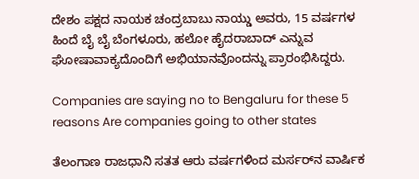ದೇಶಂ ಪಕ್ಷದ ನಾಯಕ ಚಂದ್ರಬಾಬು ನಾಯ್ಡು ಅವರು, 15 ವರ್ಷಗಳ ಹಿಂದೆ ಬೈ ಬೈ ಬೆಂಗಳೂರು, ಹಲೋ ಹೈದರಾಬಾದ್ ಎನ್ನುವ ಘೋಷಾವಾಕ್ಯದೊಂದಿಗೆ ಅಭಿಯಾನವೊಂದನ್ನು ಪ್ರಾರಂಭಿಸಿದ್ದರು.

Companies are saying no to Bengaluru for these 5 reasons Are companies going to other states

ತೆಲಂಗಾಣ ರಾಜಧಾನಿ ಸತತ ಆರು ವರ್ಷಗಳಿಂದ ಮರ್ಸರ್‌ನ ವಾರ್ಷಿಕ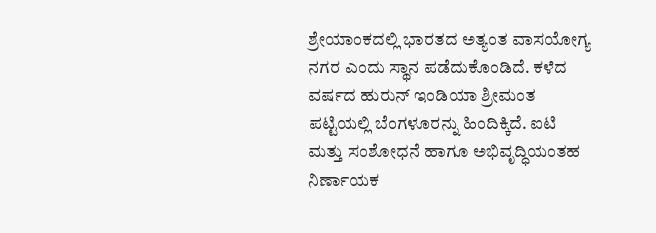ಶ್ರೇಯಾಂಕದಲ್ಲಿ ಭಾರತದ ಅತ್ಯಂತ ವಾಸಯೋಗ್ಯ ನಗರ ಎಂದು ಸ್ಥಾನ ಪಡೆದುಕೊಂಡಿದೆ. ಕಳೆದ ವರ್ಷದ ಹುರುನ್ ಇಂಡಿಯಾ ಶ್ರೀಮಂತ ಪಟ್ಟಿಯಲ್ಲಿ ಬೆಂಗಳೂರನ್ನು ಹಿಂದಿಕ್ಕಿದೆ. ಐಟಿ ಮತ್ತು ಸಂಶೋಧನೆ ಹಾಗೂ ಅಭಿವೃದ್ಧಿಯಂತಹ ನಿರ್ಣಾಯಕ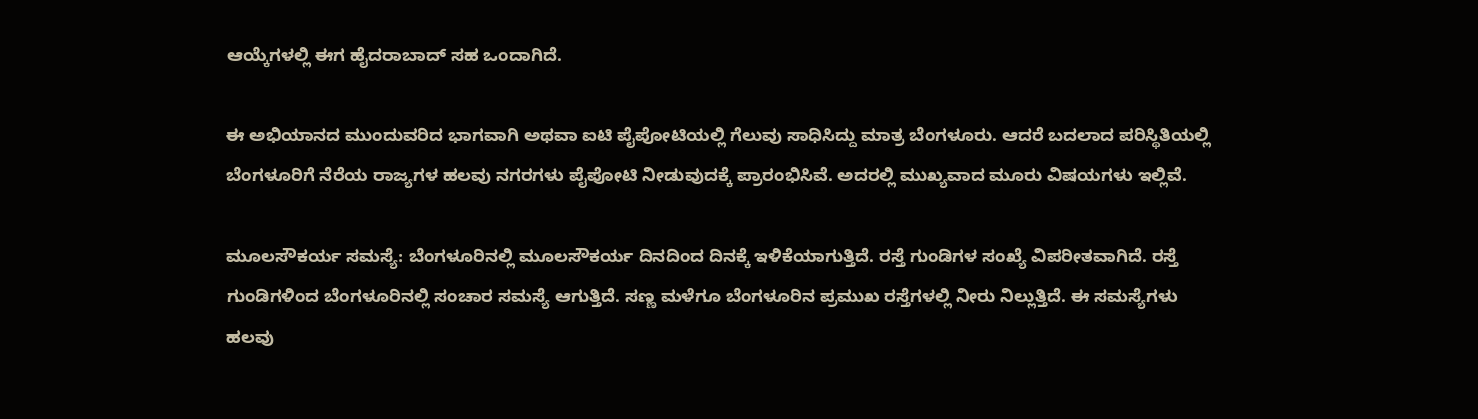ಆಯ್ಕೆಗಳಲ್ಲಿ ಈಗ ಹೈದರಾಬಾದ್ ಸಹ ಒಂದಾಗಿದೆ.

ಈ ಅಭಿಯಾನದ ಮುಂದುವರಿದ ಭಾಗವಾಗಿ ಅಥವಾ ಐಟಿ ಪೈಪೋಟಿಯಲ್ಲಿ ಗೆಲುವು ಸಾಧಿಸಿದ್ದು ಮಾತ್ರ ಬೆಂಗಳೂರು. ಆದರೆ ಬದಲಾದ ಪರಿಸ್ಥಿತಿಯಲ್ಲಿ ಬೆಂಗಳೂರಿಗೆ ನೆರೆಯ ರಾಜ್ಯಗಳ ಹಲವು ನಗರಗಳು ಪೈಪೋಟಿ ನೀಡುವುದಕ್ಕೆ ಪ್ರಾರಂಭಿಸಿವೆ. ಅದರಲ್ಲಿ ಮುಖ್ಯವಾದ ಮೂರು ವಿಷಯಗಳು ಇಲ್ಲಿವೆ.

ಮೂಲಸೌಕರ್ಯ ಸಮಸ್ಯೆ: ಬೆಂಗಳೂರಿನಲ್ಲಿ ಮೂಲಸೌಕರ್ಯ ದಿನದಿಂದ ದಿನಕ್ಕೆ ಇಳಿಕೆಯಾಗುತ್ತಿದೆ. ರಸ್ತೆ ಗುಂಡಿಗಳ ಸಂಖ್ಯೆ ವಿಪರೀತವಾಗಿದೆ. ರಸ್ತೆ ಗುಂಡಿಗಳಿಂದ ಬೆಂಗಳೂರಿನಲ್ಲಿ ಸಂಚಾರ ಸಮಸ್ಯೆ ಆಗುತ್ತಿದೆ. ಸಣ್ಣ ಮಳೆಗೂ ಬೆಂಗಳೂರಿನ ಪ್ರಮುಖ ರಸ್ತೆಗಳಲ್ಲಿ ನೀರು ನಿಲ್ಲುತ್ತಿದೆ. ಈ ಸಮಸ್ಯೆಗಳು ಹಲವು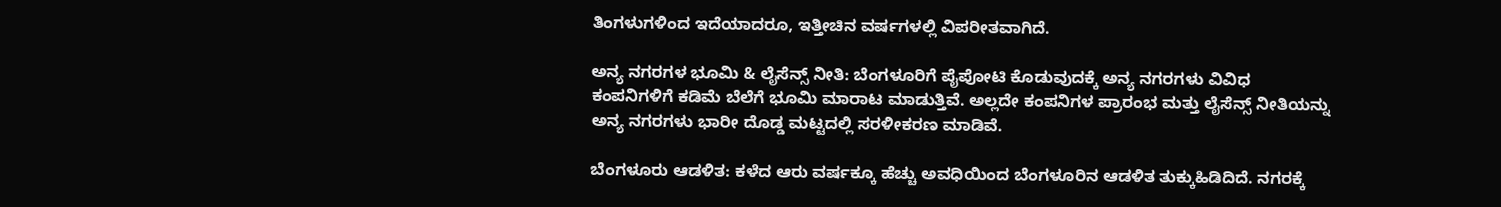ತಿಂಗಳುಗಳಿಂದ ಇದೆಯಾದರೂ, ಇತ್ತೀಚಿನ ವರ್ಷಗಳಲ್ಲಿ ವಿಪರೀತವಾಗಿದೆ.

ಅನ್ಯ ನಗರಗಳ ಭೂಮಿ & ಲೈಸೆನ್ಸ್‌ ನೀತಿ: ಬೆಂಗಳೂರಿಗೆ ಪೈಪೋಟಿ ಕೊಡುವುದಕ್ಕೆ ಅನ್ಯ ನಗರಗಳು ವಿವಿಧ ಕಂಪನಿಗಳಿಗೆ ಕಡಿಮೆ ಬೆಲೆಗೆ ಭೂಮಿ ಮಾರಾಟ ಮಾಡುತ್ತಿವೆ. ಅಲ್ಲದೇ ಕಂಪನಿಗಳ ಪ್ರಾರಂಭ ಮತ್ತು ಲೈಸೆನ್ಸ್‌ ನೀತಿಯನ್ನು ಅನ್ಯ ನಗರಗಳು ಭಾರೀ ದೊಡ್ಡ ಮಟ್ಟದಲ್ಲಿ ಸರಳೀಕರಣ ಮಾಡಿವೆ.

ಬೆಂಗಳೂರು ಆಡಳಿತ: ಕಳೆದ ಆರು ವರ್ಷಕ್ಕೂ ಹೆಚ್ಚು ಅವಧಿಯಿಂದ ಬೆಂಗಳೂರಿನ ಆಡಳಿತ ತುಕ್ಕುಹಿಡಿದಿದೆ. ನಗರಕ್ಕೆ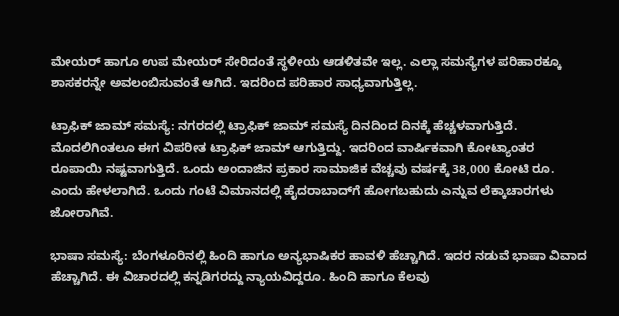ಮೇಯರ್ ಹಾಗೂ ಉಪ ಮೇಯರ್ ಸೇರಿದಂತೆ ಸ್ಥಳೀಯ ಆಡಳಿತವೇ ಇಲ್ಲ. ಎಲ್ಲಾ ಸಮಸ್ಯೆಗಳ ಪರಿಹಾರಕ್ಕೂ ಶಾಸಕರನ್ನೇ ಅವಲಂಬಿಸುವಂತೆ ಆಗಿದೆ. ಇದರಿಂದ ಪರಿಹಾರ ಸಾಧ್ಯವಾಗುತ್ತಿಲ್ಲ.

ಟ್ರಾಫಿಕ್ ಜಾಮ್ ಸಮಸ್ಯೆ: ನಗರದಲ್ಲಿ ಟ್ರಾಫಿಕ್ ಜಾಮ್ ಸಮಸ್ಯೆ ದಿನದಿಂದ ದಿನಕ್ಕೆ ಹೆಚ್ಚಳವಾಗುತ್ತಿದೆ. ಮೊದಲಿಗಿಂತಲೂ ಈಗ ವಿಪರೀತ ಟ್ರಾಫಿಕ್ ಜಾಮ್‌ ಆಗುತ್ತಿದ್ದು. ಇದರಿಂದ ವಾರ್ಷಿಕವಾಗಿ ಕೋಟ್ಯಾಂತರ ರೂಪಾಯಿ ನಷ್ಟವಾಗುತ್ತಿದೆ. ಒಂದು ಅಂದಾಜಿನ ಪ್ರಕಾರ ಸಾಮಾಜಿಕ ವೆಚ್ಚವು ವರ್ಷಕ್ಕೆ 38,000 ಕೋಟಿ ರೂ. ಎಂದು ಹೇಳಲಾಗಿದೆ. ಒಂದು ಗಂಟೆ ವಿಮಾನದಲ್ಲಿ ಹೈದರಾಬಾದ್‌ಗೆ ಹೋಗಬಹುದು ಎನ್ನುವ ಲೆಕ್ಕಾಚಾರಗಳು ಜೋರಾಗಿವೆ.

ಭಾಷಾ ಸಮಸ್ಯೆ: ಬೆಂಗಳೂರಿನಲ್ಲಿ ಹಿಂದಿ ಹಾಗೂ ಅನ್ಯಭಾಷಿಕರ ಹಾವಳಿ ಹೆಚ್ಚಾಗಿದೆ. ಇದರ ನಡುವೆ ಭಾಷಾ ವಿವಾದ ಹೆಚ್ಚಾಗಿದೆ. ಈ ವಿಚಾರದಲ್ಲಿ ಕನ್ನಡಿಗರದ್ದು ನ್ಯಾಯವಿದ್ದರೂ. ಹಿಂದಿ ಹಾಗೂ ಕೆಲವು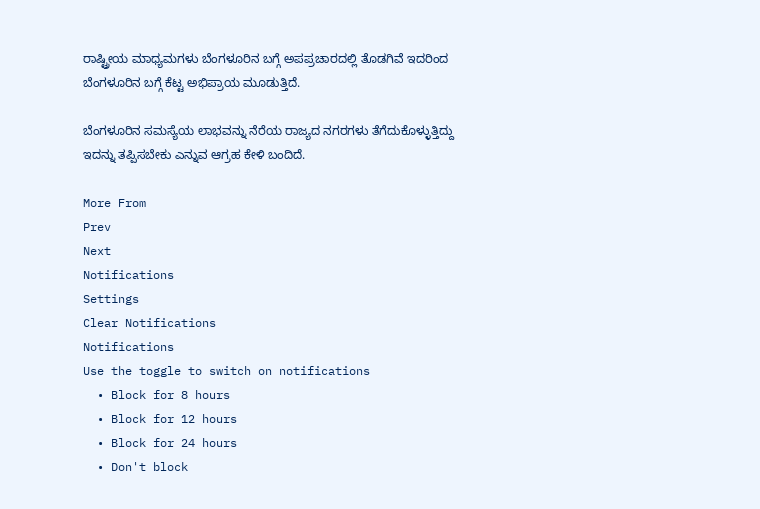ರಾಷ್ಟ್ರೀಯ ಮಾಧ್ಯಮಗಳು ಬೆಂಗಳೂರಿನ ಬಗ್ಗೆ ಅಪಪ್ರಚಾರದಲ್ಲಿ ತೊಡಗಿವೆ ಇದರಿಂದ ಬೆಂಗಳೂರಿನ ಬಗ್ಗೆ ಕೆಟ್ಟ ಅಭಿಪ್ರಾಯ ಮೂಡುತ್ತಿದೆ.

ಬೆಂಗಳೂರಿನ ಸಮಸ್ಯೆಯ ಲಾಭವನ್ನು ನೆರೆಯ ರಾಜ್ಯದ ನಗರಗಳು ತೆಗೆದುಕೊಳ್ಳುತ್ತಿದ್ದು ಇದನ್ನು ತಪ್ಪಿಸಬೇಕು ಎನ್ನುವ ಆಗ್ರಹ ಕೇಳಿ ಬಂದಿದೆ.

More From
Prev
Next
Notifications
Settings
Clear Notifications
Notifications
Use the toggle to switch on notifications
  • Block for 8 hours
  • Block for 12 hours
  • Block for 24 hours
  • Don't block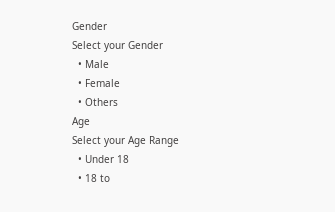Gender
Select your Gender
  • Male
  • Female
  • Others
Age
Select your Age Range
  • Under 18
  • 18 to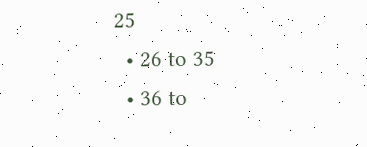25
  • 26 to 35
  • 36 to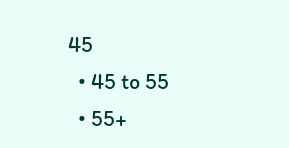45
  • 45 to 55
  • 55+